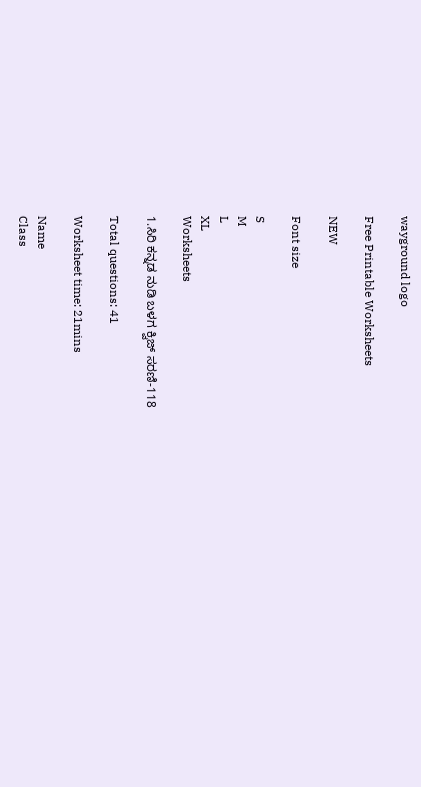wayground logo

Free Printable Worksheets

NEW

Font size

S
M
L
XL
Worksheets

1.ಸಿರಿ ಕನ್ನಡ ನುಡಿ ಬಳಗ ಕ್ವಿಜ್‌ ಸರಣಿ-118

Total questions: 41

Worksheet time: 21mins

Name
Class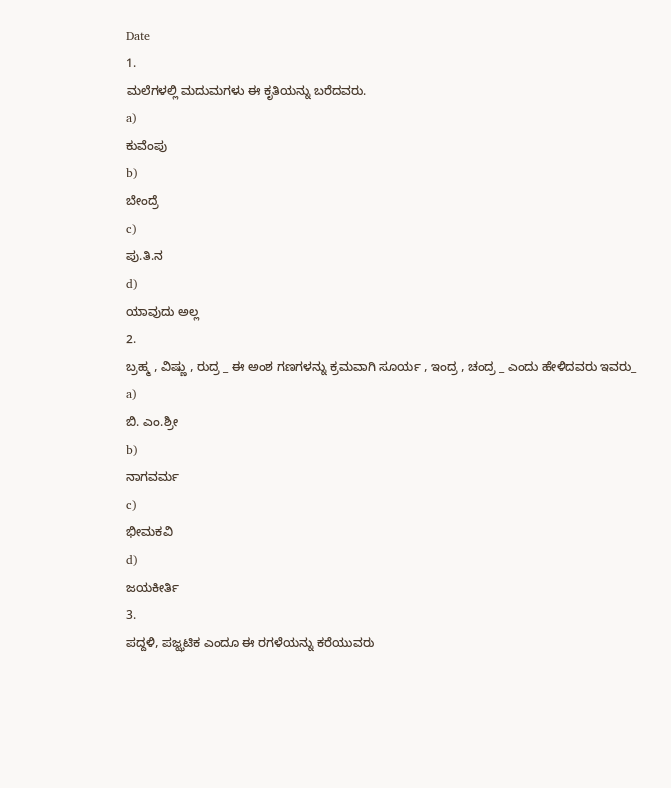Date
1.
ಮಲೆಗಳಲ್ಲಿ ಮದುಮಗಳು ಈ ಕೃತಿಯನ್ನು ಬರೆದವರು.
a)
ಕುವೆಂಪು
b)
ಬೇಂದ್ರೆ
c)
ಪು.ತಿ.ನ
d)
ಯಾವುದು ಅಲ್ಲ
2.
ಬ್ರಹ್ಮ , ವಿಷ್ಣು , ರುದ್ರ _ ಈ ಅಂಶ ಗಣಗಳನ್ನು ಕ್ರಮವಾಗಿ ಸೂರ್ಯ , ಇಂದ್ರ , ಚಂದ್ರ _ ಎಂದು ಹೇಳಿದವರು ಇವರು_
a)
ಬಿ. ಎಂ.ಶ್ರೀ
b)
ನಾಗವರ್ಮ
c)
ಭೀಮಕವಿ
d)
ಜಯಕೀರ್ತಿ
3.
ಪದ್ದಳಿ, ಪಜ್ಝಟಿಕ ಎಂದೂ ಈ ರಗಳೆಯನ್ನು ಕರೆಯುವರು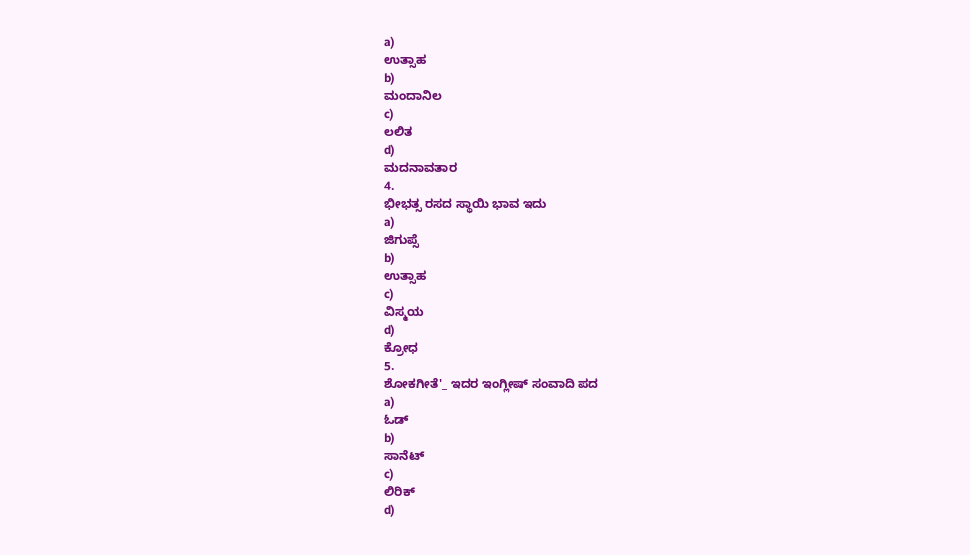a)
ಉತ್ಸಾಹ
b)
ಮಂದಾನಿಲ
c)
ಲಲಿತ
d)
ಮದನಾವತಾರ
4.
ಭೀಭತ್ಸ ರಸದ ಸ್ಥಾಯಿ ಭಾವ ಇದು
a)
ಜಿಗುಪ್ಸೆ
b)
ಉತ್ಸಾಹ
c)
ವಿಸ್ಮಯ
d)
ಕ್ರೋಧ
5.
ಶೋಕಗೀತೆ'_ ಇದರ ಇಂಗ್ಲೀಷ್ ಸಂವಾದಿ ಪದ
a)
ಓಡ್
b)
ಸಾನೆಟ್
c)
ಲಿರಿಕ್
d)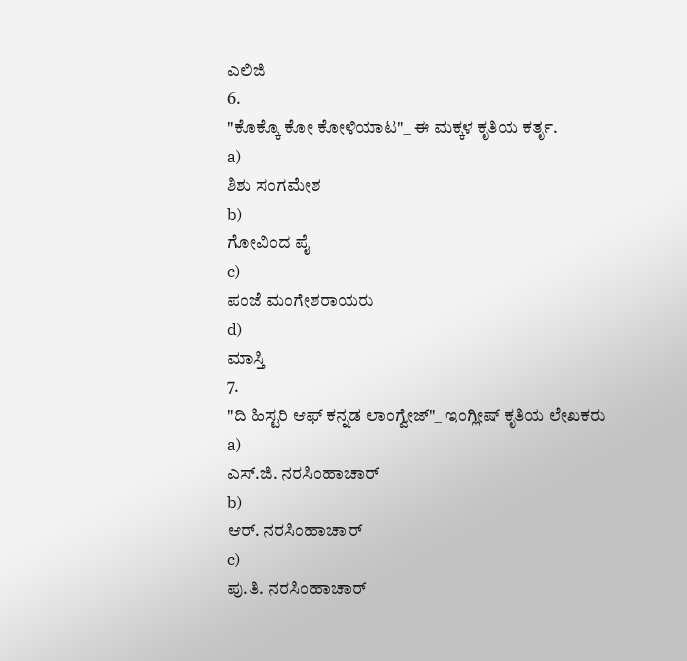ಎಲಿಜಿ
6.
"ಕೊಕ್ಕೊ ಕೋ ಕೋಳಿಯಾಟ"_ ಈ ಮಕ್ಕಳ ಕೃತಿಯ ಕರ್ತೃ.
a)
ಶಿಶು ಸಂಗಮೇಶ
b)
ಗೋವಿಂದ ಪೈ
c)
ಪಂಜೆ ಮಂಗೇಶರಾಯರು
d)
ಮಾಸ್ತಿ
7.
"ದಿ ಹಿಸ್ಟರಿ ಆಫ್ ಕನ್ನಡ ಲಾಂಗ್ವೇಜ್"_ ಇಂಗ್ಲೀಷ್ ಕೃತಿಯ ಲೇಖಕರು
a)
ಎಸ್.ಜಿ. ನರಸಿಂಹಾಚಾರ್
b)
ಆರ್. ನರಸಿಂಹಾಚಾರ್
c)
ಪು.ತಿ. ನರಸಿಂಹಾಚಾರ್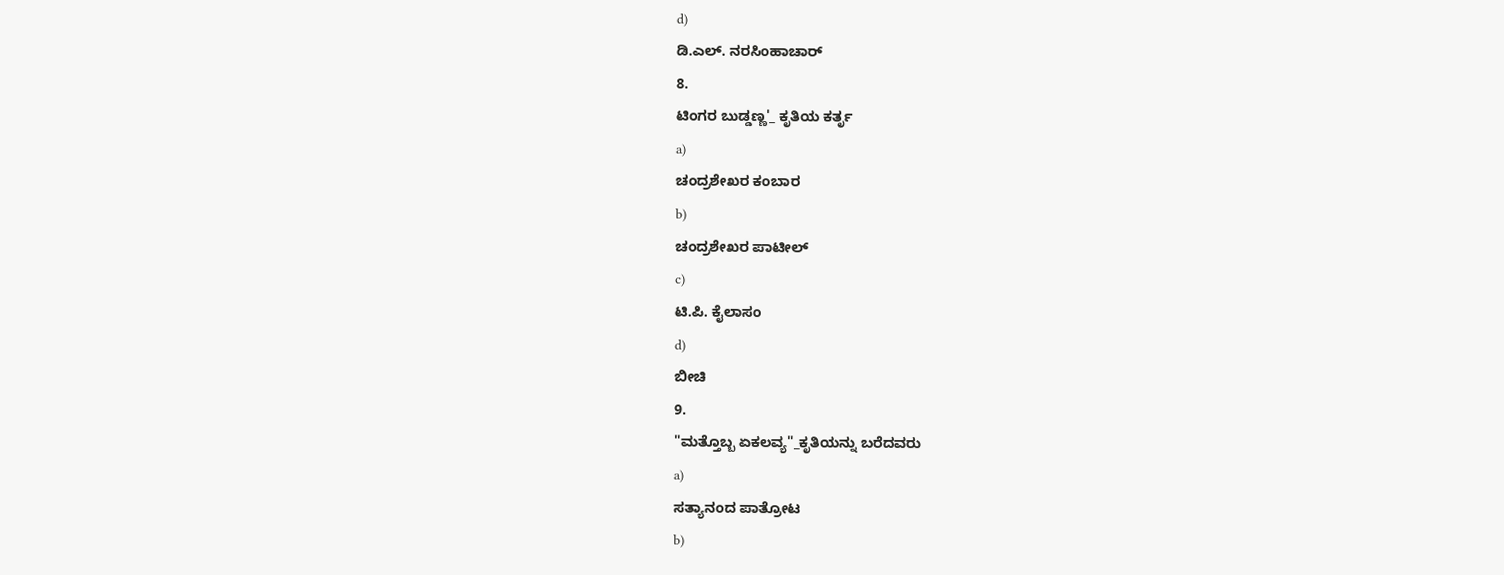d)
ಡಿ.ಎಲ್. ನರಸಿಂಹಾಚಾರ್
8.
ಟಿಂಗರ ಬುಡ್ಡಣ್ಣ'_ ಕೃತಿಯ ಕರ್ತೃ
a)
ಚಂದ್ರಶೇಖರ ಕಂಬಾರ
b)
ಚಂದ್ರಶೇಖರ ಪಾಟೀಲ್
c)
ಟಿ.ಪಿ. ಕೈಲಾಸಂ
d)
ಬೀಚಿ
9.
"ಮತ್ತೊಬ್ಬ ಏಕಲವ್ಯ"_ಕೃತಿಯನ್ನು ಬರೆದವರು
a)
ಸತ್ಯಾನಂದ ಪಾತ್ರೋಟ
b)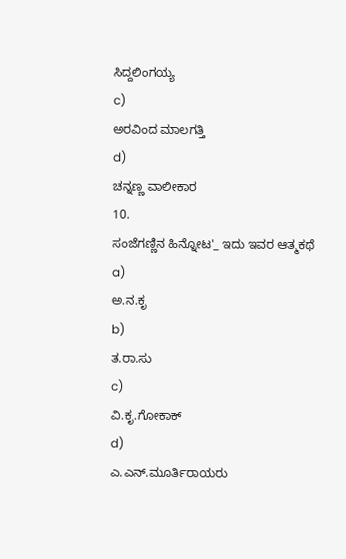ಸಿದ್ದಲಿಂಗಯ್ಯ
c)
ಅರವಿಂದ ಮಾಲಗತ್ತಿ
d)
ಚನ್ನಣ್ಣ ವಾಲೀಕಾರ
10.
ಸಂಜೆಗಣ್ಣಿನ ಹಿನ್ನೋಟ'_ ಇದು ಇವರ ಆತ್ಮಕಥೆ
a)
ಅ.ನ.ಕೃ
b)
ತ.ರಾ.ಸು
c)
ವಿ.ಕೃ.ಗೋಕಾಕ್
d)
ಎ.ಎನ್.ಮೂರ್ತಿರಾಯರು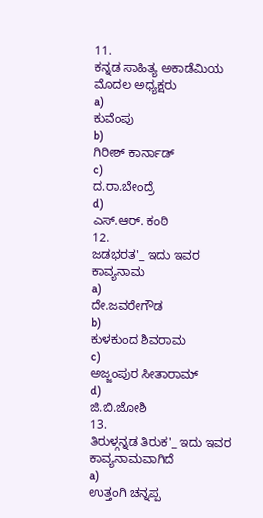11.
ಕನ್ನಡ ಸಾಹಿತ್ಯ ಅಕಾಡೆಮಿಯ ಮೊದಲ ಅಧ್ಯಕ್ಷರು
a)
ಕುವೆಂಪು
b)
ಗಿರೀಶ್ ಕಾರ್ನಾಡ್
c)
ದ.ರಾ.ಬೇಂದ್ರೆ
d)
ಎಸ್.ಆರ್. ಕಂಠಿ
12.
ಜಡಭರತ'_ ಇದು ಇವರ ಕಾವ್ಯನಾಮ
a)
ದೇ.ಜವರೇಗೌಡ
b)
ಕುಳಕುಂದ ಶಿವರಾಮ
c)
ಅಜ್ಜಂಪುರ ಸೀತಾರಾಮ್
d)
ಜಿ.ಬಿ.ಜೋಶಿ
13.
ತಿರುಳ್ಗನ್ನಡ ತಿರುಕ'_ ಇದು ಇವರ ಕಾವ್ಯನಾಮವಾಗಿದೆ
a)
ಉತ್ತಂಗಿ ಚನ್ನಪ್ಪ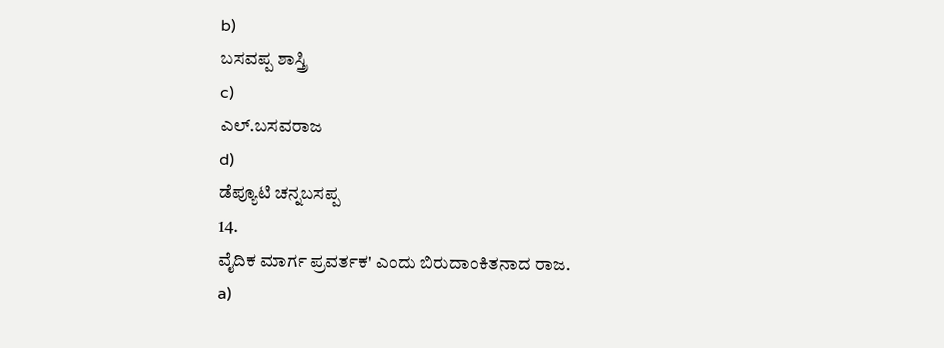b)
ಬಸವಪ್ಪ ಶಾಸ್ತ್ರಿ
c)
ಎಲ್.ಬಸವರಾಜ
d)
ಡೆಪ್ಯೂಟಿ ಚನ್ನಬಸಪ್ಪ
14.
ವೈದಿಕ ಮಾರ್ಗ ಪ್ರವರ್ತಕ' ಎಂದು ಬಿರುದಾಂಕಿತನಾದ ರಾಜ.
a)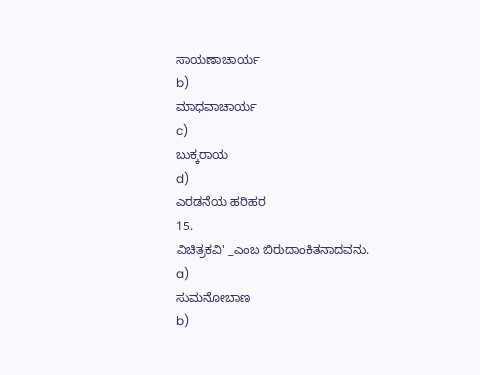ಸಾಯಣಾಚಾರ್ಯ
b)
ಮಾಧವಾಚಾರ್ಯ
c)
ಬುಕ್ಕರಾಯ
d)
ಎರಡನೆಯ ಹರಿಹರ
15.
ವಿಚಿತ್ರಕವಿ' _ಎಂಬ ಬಿರುದಾಂಕಿತನಾದವನು.
a)
ಸುಮನೋಬಾಣ
b)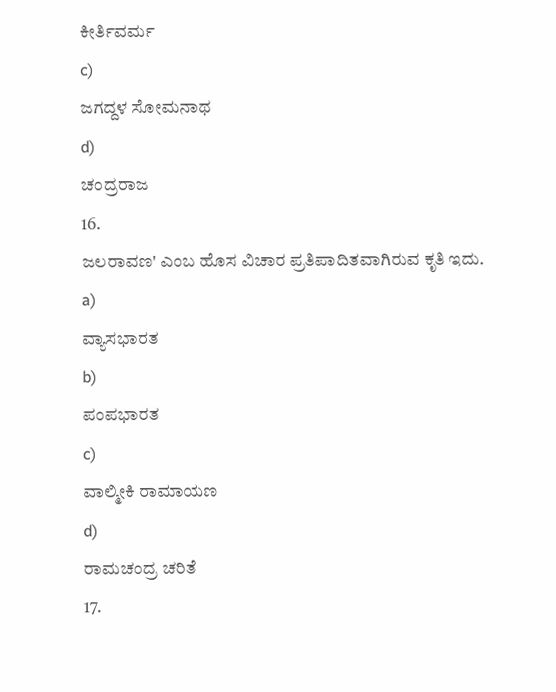ಕೀರ್ತಿವರ್ಮ
c)
ಜಗದ್ದಳ ಸೋಮನಾಥ
d)
ಚಂದ್ರರಾಜ
16.
ಜಲರಾವಣ' ಎಂಬ ಹೊಸ ವಿಚಾರ ಪ್ರತಿಪಾದಿತವಾಗಿರುವ ಕೃತಿ ಇದು.
a)
ವ್ಯಾಸಭಾರತ
b)
ಪಂಪಭಾರತ
c)
ವಾಲ್ಮೀಕಿ ರಾಮಾಯಣ
d)
ರಾಮಚಂದ್ರ ಚರಿತೆ
17.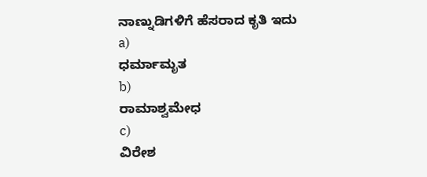ನಾಣ್ನುಡಿಗಳಿಗೆ ಹೆಸರಾದ ಕೃತಿ ಇದು
a)
ಧರ್ಮಾಮೃತ
b)
ರಾಮಾಶ್ವಮೇಧ
c)
ವಿರೇಶ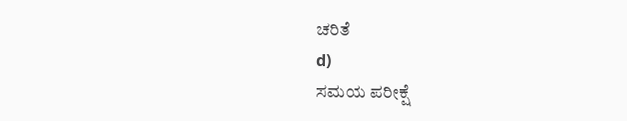ಚರಿತೆ
d)
ಸಮಯ ಪರೀಕ್ಷೆ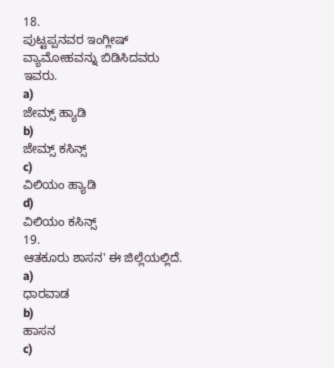18.
ಪುಟ್ಟಪ್ಪನವರ ಇಂಗ್ಲೀಷ್ ವ್ಯಾಮೋಹವನ್ನು ಬಿಡಿಸಿದವರು ಇವರು.
a)
ಜೇಮ್ಸ್ ಹ್ಯಾಡಿ
b)
ಜೇಮ್ಸ್ ಕಸಿನ್ಸ್
c)
ವಿಲಿಯಂ ಹ್ಯಾಡಿ
d)
ವಿಲಿಯಂ ಕಸಿನ್ಸ್
19.
ಆತಕೂರು ಶಾಸನ' ಈ ಜಿಲ್ಲೆಯಲ್ಲಿದೆ.
a)
ಧಾರವಾಡ
b)
ಹಾಸನ
c)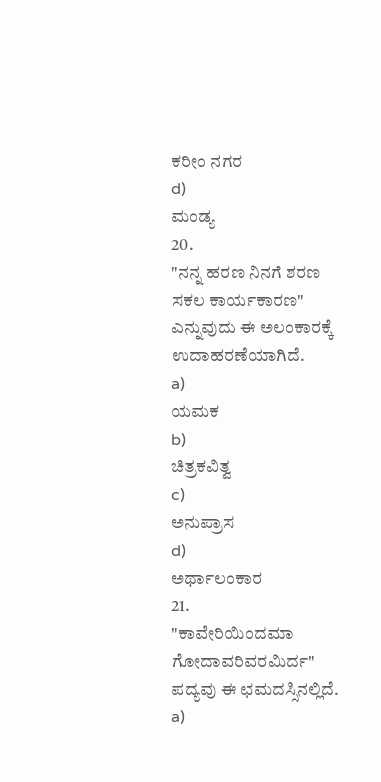ಕರೀಂ ನಗರ
d)
ಮಂಡ್ಯ
20.
"ನನ್ನ ಹರಣ ನಿನಗೆ ಶರಣ ಸಕಲ ಕಾರ್ಯಕಾರಣ" ಎನ್ನುವುದು ಈ ಅಲಂಕಾರಕ್ಕೆ ಉದಾಹರಣೆಯಾಗಿದೆ.
a)
ಯಮಕ
b)
ಚಿತ್ರಕವಿತ್ವ
c)
ಅನುಪ್ರಾಸ
d)
ಅರ್ಥಾಲಂಕಾರ
21.
"ಕಾವೇರಿಯಿಂದಮಾ ಗೋದಾವರಿವರಮಿರ್ದ" ಪದ್ಯವು ಈ ಛಮದಸ್ಸಿನಲ್ಲಿದೆ.
a)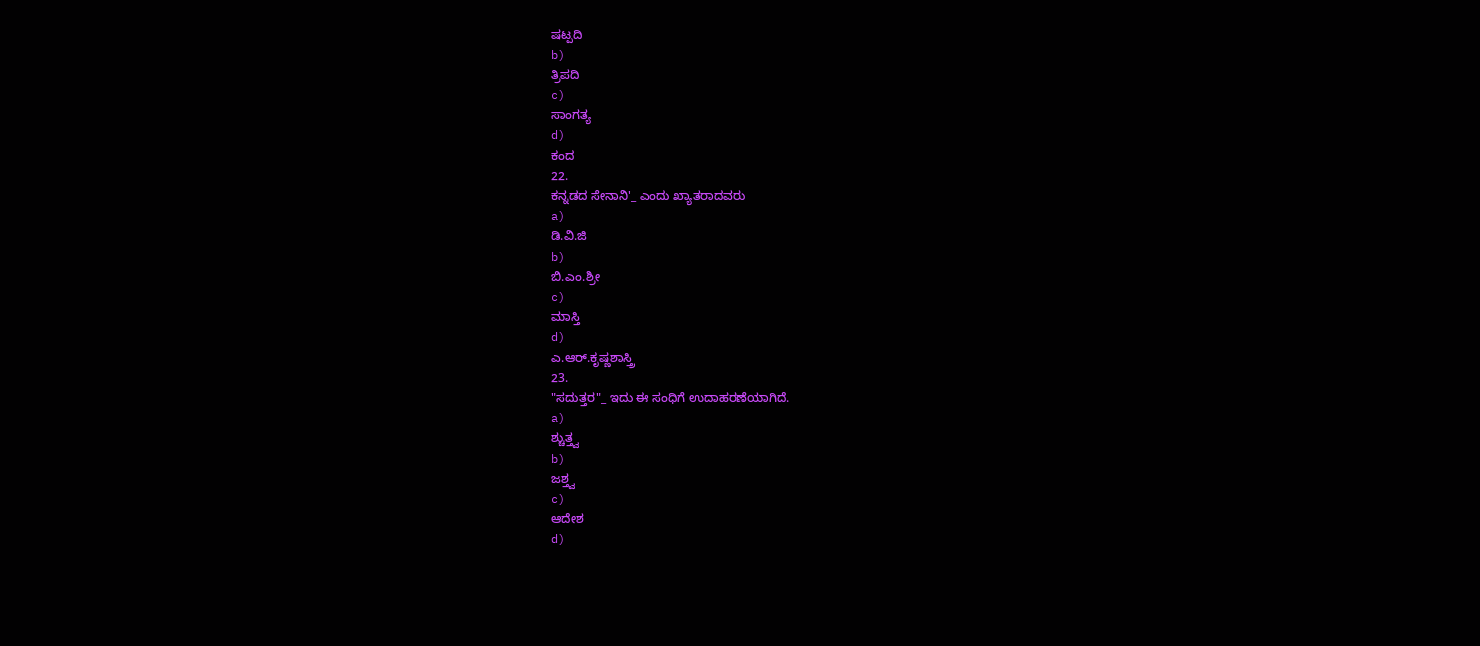ಷಟ್ಪದಿ
b)
ತ್ರಿಪದಿ
c)
ಸಾಂಗತ್ಯ
d)
ಕಂದ
22.
ಕನ್ನಡದ ಸೇನಾನಿ'_ ಎಂದು ಖ್ಯಾತರಾದವರು
a)
ಡಿ.ವಿ.ಜಿ
b)
ಬಿ.ಎಂ.ಶ್ರೀ
c)
ಮಾಸ್ತಿ
d)
ಎ.ಆರ್.ಕೃಷ್ಣಶಾಸ್ತ್ರಿ
23.
"ಸದುತ್ತರ"_ ಇದು ಈ ಸಂಧಿಗೆ ಉದಾಹರಣೆಯಾಗಿದೆ.
a)
ಶ್ಚುತ್ತ್ವ
b)
ಜಶ್ತ್ವ
c)
ಆದೇಶ
d)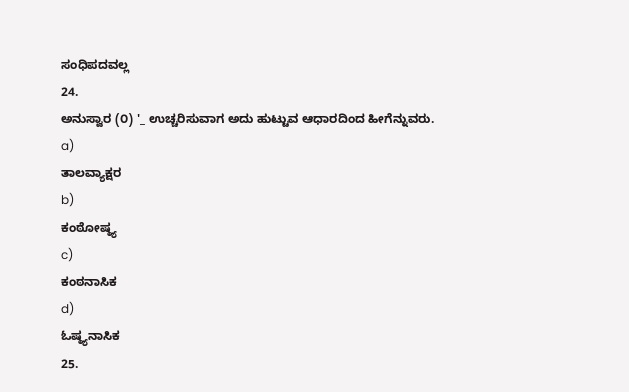ಸಂಧಿಪದವಲ್ಲ
24.
ಅನುಸ್ವಾರ (೦) '_ ಉಚ್ಚರಿಸುವಾಗ ಅದು ಹುಟ್ಟುವ ಆಧಾರದಿಂದ ಹೀಗೆನ್ನುವರು.
a)
ತಾಲವ್ಯಾಕ್ಷರ
b)
ಕಂಠೋಷ್ಠ್ಯ
c)
ಕಂಠನಾಸಿಕ
d)
ಓಷ್ಠ್ಯನಾಸಿಕ
25.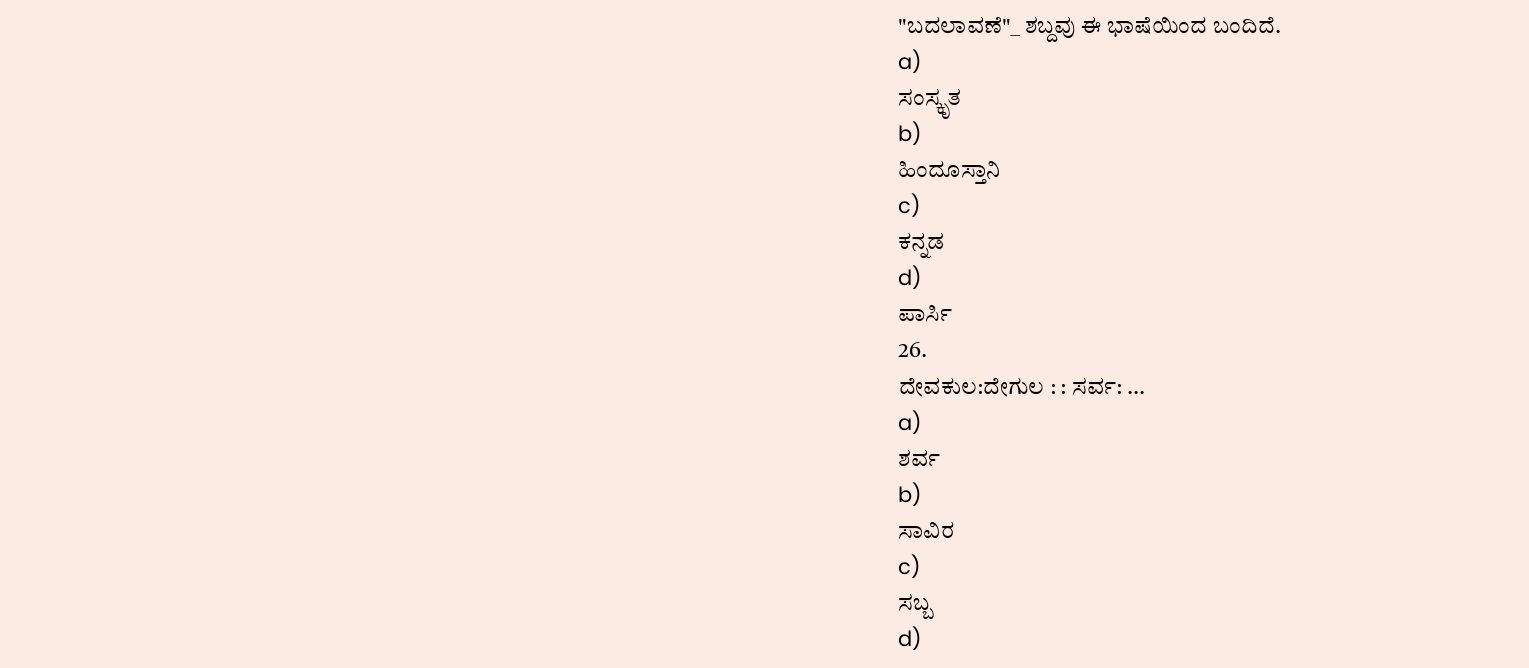"ಬದಲಾವಣೆ"_ ಶಬ್ದವು ಈ ಭಾಷೆಯಿಂದ ಬಂದಿದೆ.
a)
ಸಂಸ್ಕೃತ
b)
ಹಿಂದೂಸ್ತಾನಿ
c)
ಕನ್ನಡ
d)
ಪಾರ್ಸಿ
26.
ದೇವಕುಲ:ದೇಗುಲ : : ಸರ್ವ: ...
a)
ಶರ್ವ
b)
ಸಾವಿರ
c)
ಸಬ್ಬ
d)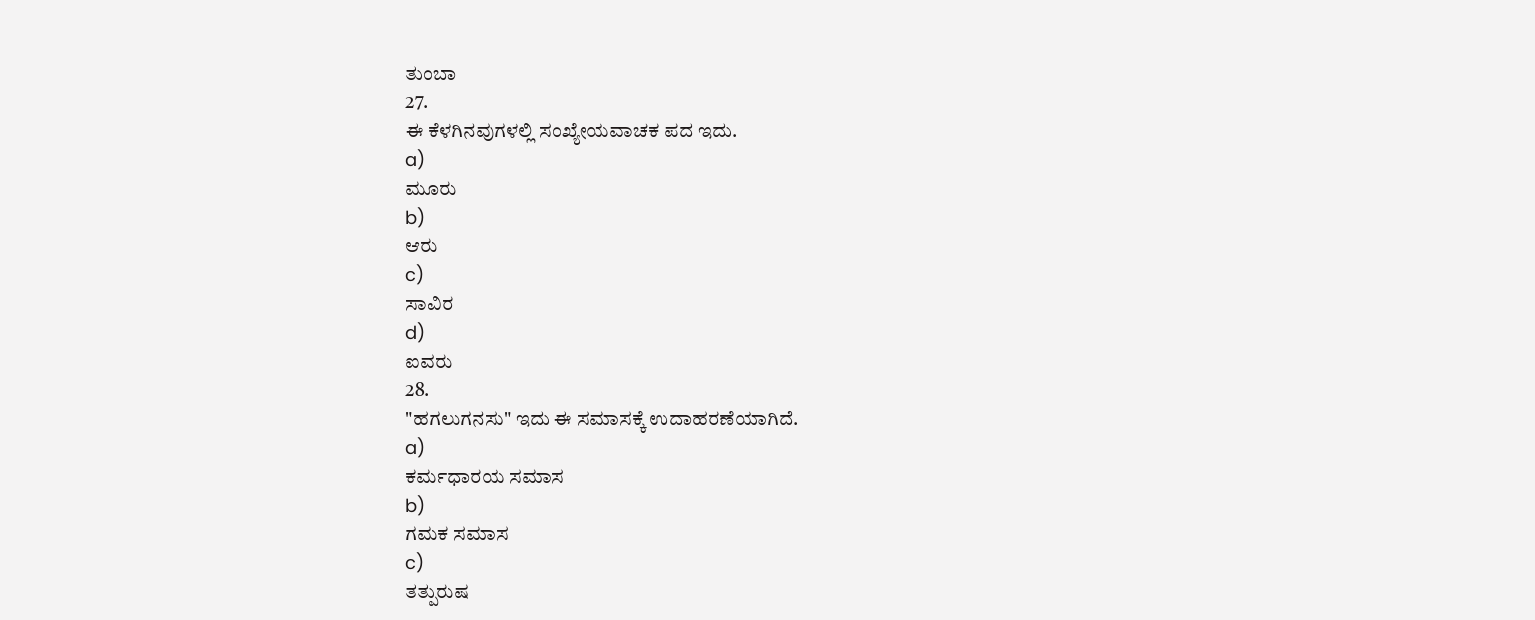ತುಂಬಾ
27.
ಈ ಕೆಳಗಿನವುಗಳಲ್ಲಿ ಸಂಖ್ಯೇಯವಾಚಕ ಪದ ಇದು.
a)
ಮೂರು
b)
ಆರು
c)
ಸಾವಿರ
d)
ಐವರು
28.
"ಹಗಲುಗನಸು" ಇದು ಈ ಸಮಾಸಕ್ಕೆ ಉದಾಹರಣೆಯಾಗಿದೆ.
a)
ಕರ್ಮಧಾರಯ ಸಮಾಸ
b)
ಗಮಕ ಸಮಾಸ
c)
ತತ್ಪುರುಷ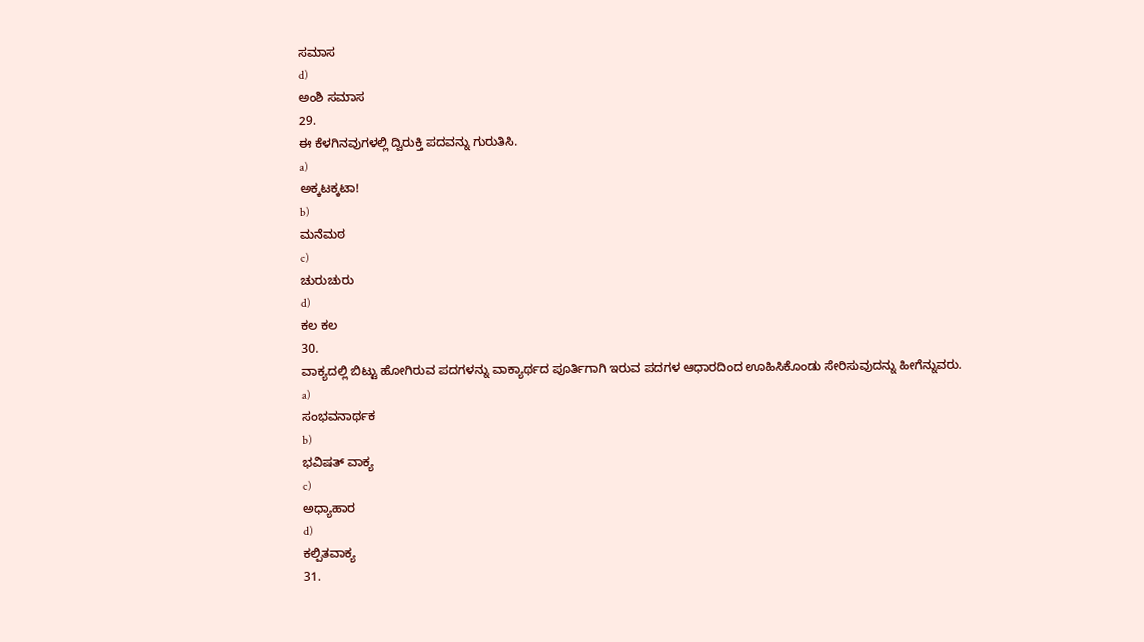ಸಮಾಸ
d)
ಅಂಶಿ ಸಮಾಸ
29.
ಈ ಕೆಳಗಿನವುಗಳಲ್ಲಿ ದ್ವಿರುಕ್ತಿ ಪದವನ್ನು ಗುರುತಿಸಿ.
a)
ಅಕ್ಕಟಕ್ಕಟಾ!
b)
ಮನೆಮಠ
c)
ಚುರುಚುರು
d)
ಕಲ ಕಲ
30.
ವಾಕ್ಯದಲ್ಲಿ ಬಿಟ್ಟು ಹೋಗಿರುವ ಪದಗಳನ್ನು ವಾಕ್ಯಾರ್ಥದ ಪೂರ್ತಿಗಾಗಿ ಇರುವ ಪದಗಳ ಆಧಾರದಿಂದ ಊಹಿಸಿಕೊಂಡು ಸೇರಿಸುವುದನ್ನು ಹೀಗೆನ್ನುವರು.
a)
ಸಂಭವನಾರ್ಥಕ
b)
ಭವಿಷತ್ ವಾಕ್ಯ
c)
ಅಧ್ಯಾಹಾರ
d)
ಕಲ್ಪಿತವಾಕ್ಯ
31.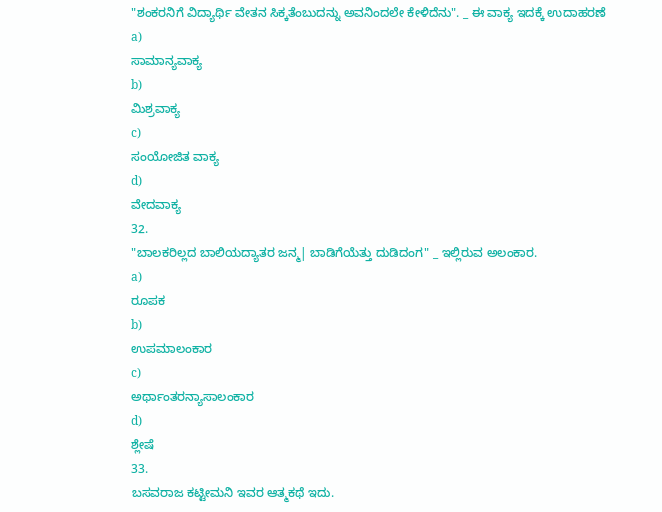"ಶಂಕರನಿಗೆ ವಿದ್ಯಾರ್ಥಿ ವೇತನ ಸಿಕ್ಕತೆಂಬುದನ್ನು ಅವನಿಂದಲೇ ಕೇಳಿದೆನು". _ ಈ ವಾಕ್ಯ ಇದಕ್ಕೆ ಉದಾಹರಣೆ
a)
ಸಾಮಾನ್ಯವಾಕ್ಯ
b)
ಮಿಶ್ರವಾಕ್ಯ
c)
ಸಂಯೋಜಿತ ವಾಕ್ಯ
d)
ವೇದವಾಕ್ಯ
32.
"ಬಾಲಕರಿಲ್ಲದ ಬಾಲಿಯದ್ಯಾತರ ಜನ್ಮ| ಬಾಡಿಗೆಯೆತ್ತು ದುಡಿದಂಗ" _ ಇಲ್ಲಿರುವ ಅಲಂಕಾರ.
a)
ರೂಪಕ
b)
ಉಪಮಾಲಂಕಾರ
c)
ಅರ್ಥಾಂತರನ್ಯಾಸಾಲಂಕಾರ
d)
ಶ್ಲೇಷೆ
33.
ಬಸವರಾಜ ಕಟ್ಟೀಮನಿ ಇವರ ಆತ್ಮಕಥೆ ಇದು.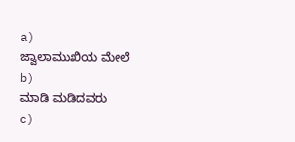a)
ಜ್ವಾಲಾಮುಖಿಯ ಮೇಲೆ
b)
ಮಾಡಿ ಮಡಿದವರು
c)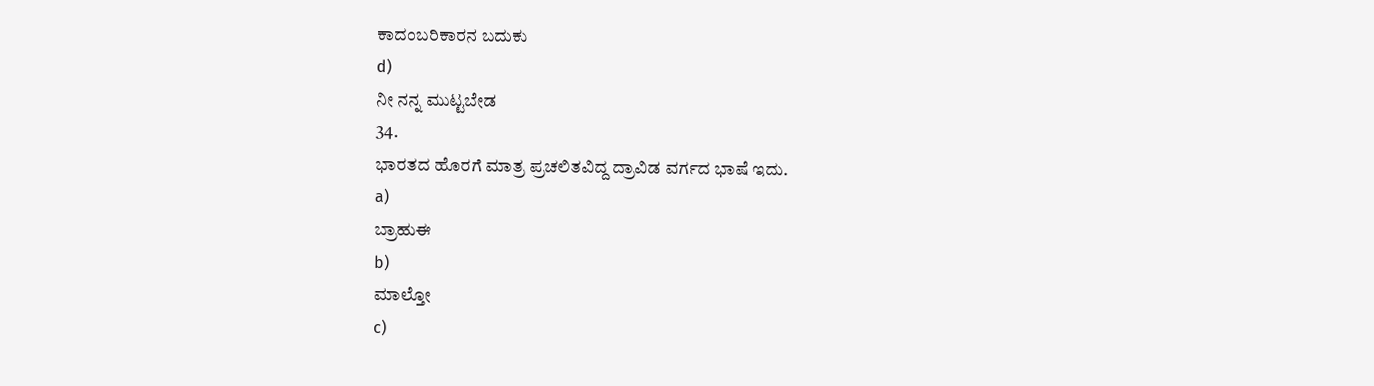ಕಾದಂಬರಿಕಾರನ ಬದುಕು
d)
ನೀ ನನ್ನ ಮುಟ್ಟಬೇಡ
34.
ಭಾರತದ ಹೊರಗೆ ಮಾತ್ರ ಪ್ರಚಲಿತವಿದ್ದ ದ್ರಾವಿಡ ವರ್ಗದ ಭಾಷೆ ಇದು.
a)
ಬ್ರಾಹುಈ
b)
ಮಾಲ್ತೋ
c)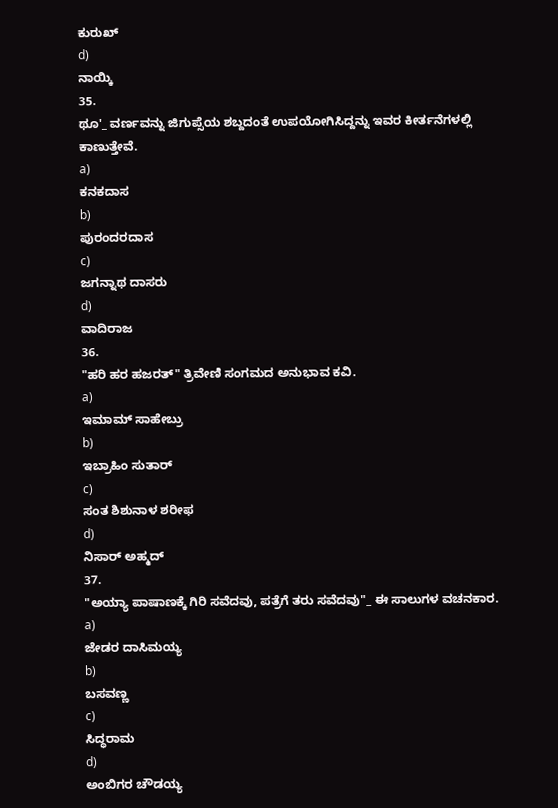ಕುರುಖ್
d)
ನಾಯ್ಕಿ
35.
ಥೂ'_ ವರ್ಣವನ್ನು ಜಿಗುಪ್ಸೆಯ ಶಬ್ದದಂತೆ ಉಪಯೋಗಿಸಿದ್ದನ್ನು ಇವರ ಕೀರ್ತನೆಗಳಲ್ಲಿ ಕಾಣುತ್ತೇವೆ.
a)
ಕನಕದಾಸ
b)
ಪುರಂದರದಾಸ
c)
ಜಗನ್ನಾಥ ದಾಸರು
d)
ವಾದಿರಾಜ
36.
"ಹರಿ ಹರ ಹಜರತ್" ತ್ರಿವೇಣಿ ಸಂಗಮದ ಅನುಭಾವ ಕವಿ.
a)
ಇಮಾಮ್ ಸಾಹೇಬ್ರು
b)
ಇಬ್ರಾಹಿಂ ಸುತಾರ್
c)
ಸಂತ ಶಿಶುನಾಳ ಶರೀಫ
d)
ನಿಸಾರ್ ಅಹ್ಮದ್
37.
"ಅಯ್ಯಾ ಪಾಷಾಣಕ್ಕೆ ಗಿರಿ ಸವೆದವು, ಪತ್ರೆಗೆ ತರು ಸವೆದವು"_ ಈ ಸಾಲುಗಳ ವಚನಕಾರ.
a)
ಜೇಡರ ದಾಸಿಮಯ್ಯ
b)
ಬಸವಣ್ಣ
c)
ಸಿದ್ಧರಾಮ
d)
ಅಂಬಿಗರ ಚೌಡಯ್ಯ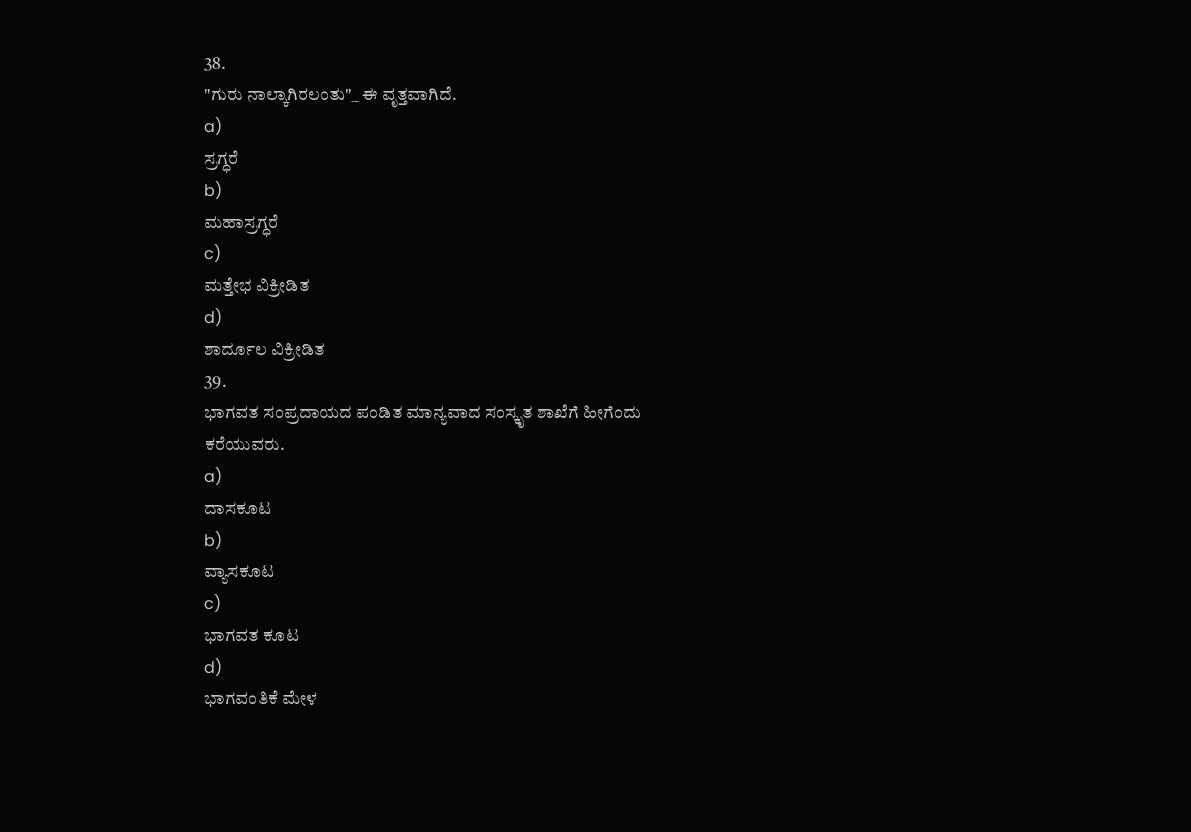38.
"ಗುರು ನಾಲ್ಕಾಗಿರಲಂತು"_ ಈ ವೃತ್ತವಾಗಿದೆ.
a)
ಸ್ರಗ್ಧರೆ
b)
ಮಹಾಸ್ರಗ್ಧರೆ
c)
ಮತ್ತೇಭ ವಿಕ್ರೀಡಿತ
d)
ಶಾರ್ದೂಲ ವಿಕ್ರೀಡಿತ
39.
ಭಾಗವತ ಸಂಪ್ರದಾಯದ ಪಂಡಿತ ಮಾನ್ಯವಾದ ಸಂಸ್ಕೃತ ಶಾಖೆಗೆ ಹೀಗೆಂದು ಕರೆಯುವರು.
a)
ದಾಸಕೂಟ
b)
ವ್ಯಾಸಕೂಟ
c)
ಭಾಗವತ ಕೂಟ
d)
ಭಾಗವಂತಿಕೆ ಮೇಳ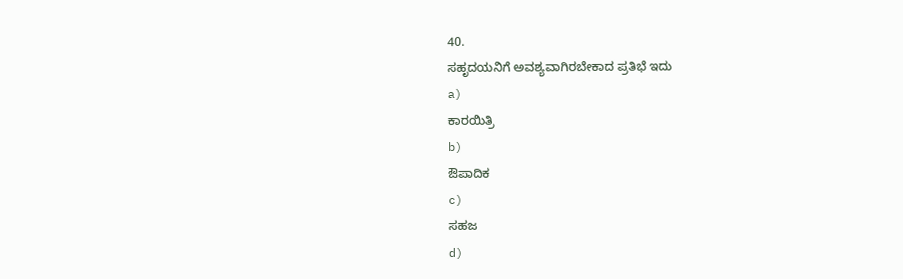40.
ಸಹೃದಯನಿಗೆ ಅವಶ್ಯವಾಗಿರಬೇಕಾದ ಪ್ರತಿಭೆ ಇದು
a)
ಕಾರಯಿತ್ರಿ
b)
ಔಪಾದಿಕ
c)
ಸಹಜ
d)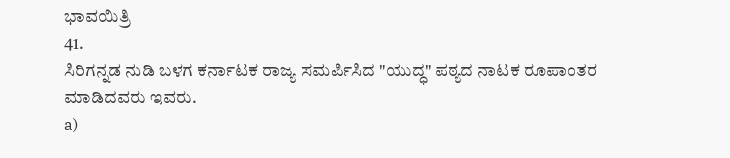ಭಾವಯಿತ್ರಿ
41.
ಸಿರಿಗನ್ನಡ ನುಡಿ ಬಳಗ ಕರ್ನಾಟಕ ರಾಜ್ಯ ಸಮರ್ಪಿಸಿದ "ಯುದ್ಧ" ಪಠ್ಯದ ನಾಟಕ ರೂಪಾಂತರ ಮಾಡಿದವರು ಇವರು.
a)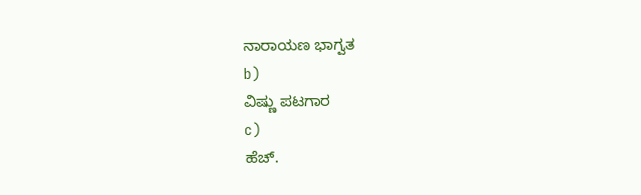ನಾರಾಯಣ ಭಾಗ್ವತ
b)
ವಿಷ್ಣು ಪಟಗಾರ
c)
ಹೆಚ್.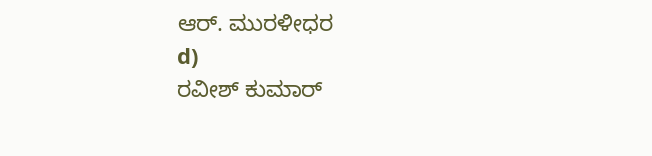ಆರ್. ಮುರಳೀಧರ
d)
ರವೀಶ್ ಕುಮಾರ್